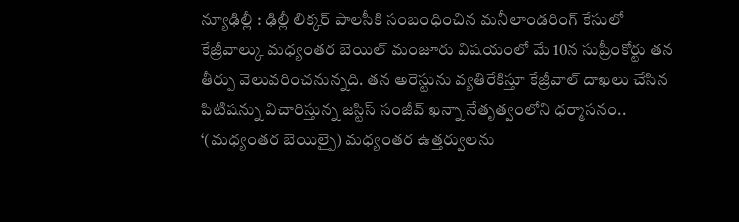న్యూఢిల్లీ : ఢిల్లీ లిక్కర్ పాలసీకి సంబంధించిన మనీలాండరింగ్ కేసులో కేజ్రీవాల్కు మధ్యంతర బెయిల్ మంజూరు విషయంలో మే 10న సుప్రీంకోర్టు తన తీర్పు వెలువరించనున్నది. తన అరెస్టును వ్యతిరేకిస్తూ కేజ్రీవాల్ దాఖలు చేసిన పిటిషన్ను విచారిస్తున్న జస్టిస్ సంజీవ్ ఖన్నా నేతృత్వంలోని ధర్మాసనం.. ‘(మధ్యంతర బెయిల్పై) మధ్యంతర ఉత్తర్వులను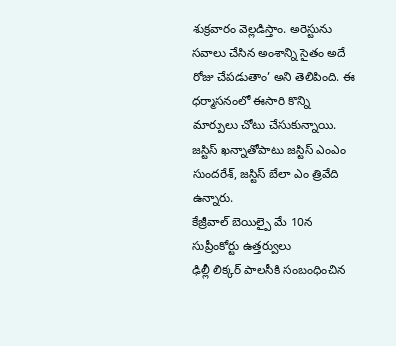శుక్రవారం వెల్లడిస్తాం. అరెస్టును సవాలు చేసిన అంశాన్ని సైతం అదే రోజు చేపడుతాం’ అని తెలిపింది. ఈ ధర్మాసనంలో ఈసారి కొన్ని మార్పులు చోటు చేసుకున్నాయి. జస్టిస్ ఖన్నాతోపాటు జస్టిస్ ఎంఎం సుందరేశ్, జస్టిస్ బేలా ఎం త్రివేది ఉన్నారు.
కేజ్రీవాల్ బెయిల్పై మే 10న సుప్రీంకోర్టు ఉత్తర్వులు
ఢిల్లీ లిక్కర్ పాలసీకి సంబంధించిన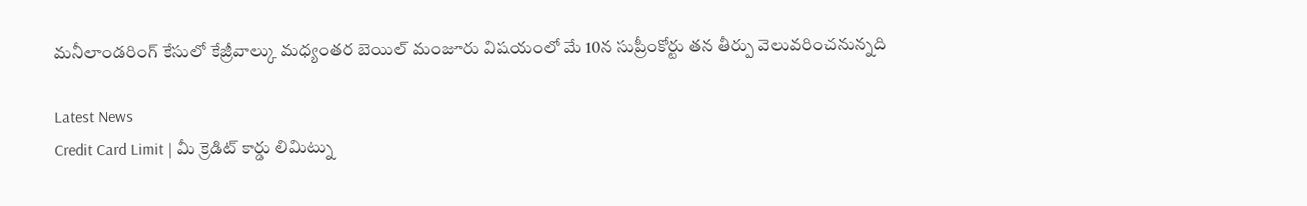మనీలాండరింగ్ కేసులో కేజ్రీవాల్కు మధ్యంతర బెయిల్ మంజూరు విషయంలో మే 10న సుప్రీంకోర్టు తన తీర్పు వెలువరించనున్నది

Latest News
Credit Card Limit | మీ క్రెడిట్ కార్డు లిమిట్ను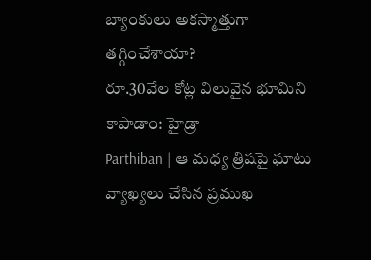బ్యాంకులు అకస్మాత్తుగా తగ్గించేశాయా?
రూ.30వేల కోట్ల విలువైన భూమిని కాపాడాం: హైడ్రా
Parthiban | ఆ మధ్య త్రిషపై ఘాటు వ్యాఖ్యలు చేసిన ప్రముఖ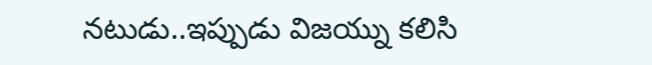నటుడు..ఇప్పుడు విజయ్ను కలిసి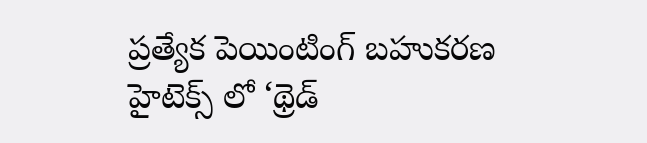ప్రత్యేక పెయింటింగ్ బహుకరణ
హైటెక్స్ లో ‘థ్రెడ్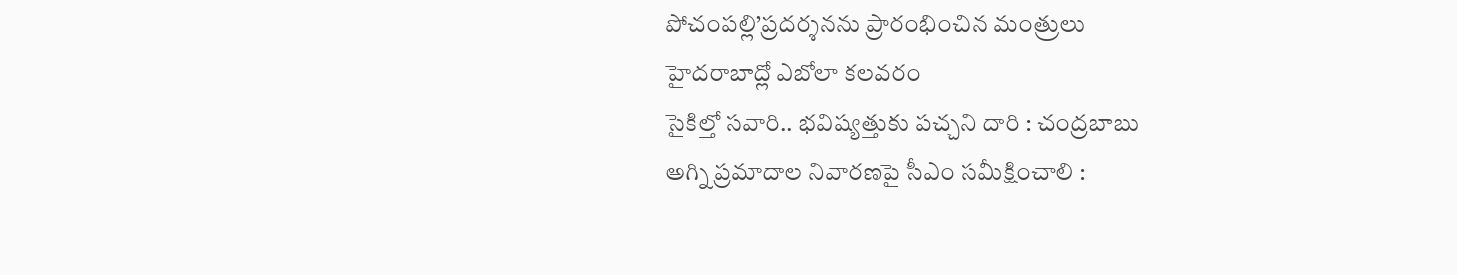పోచంపల్లి’ప్రదర్శనను ప్రారంభించిన మంత్రులు
హైదరాబాద్లో ఎబోలా కలవరం
సైకిల్తో సవారి.. భవిష్యత్తుకు పచ్చని దారి : చంద్రబాబు
అగ్ని ప్రమాదాల నివారణపై సీఎం సమీక్షించాలి :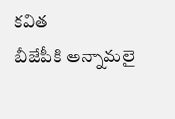కవిత
బీజేపీకి అన్నామలై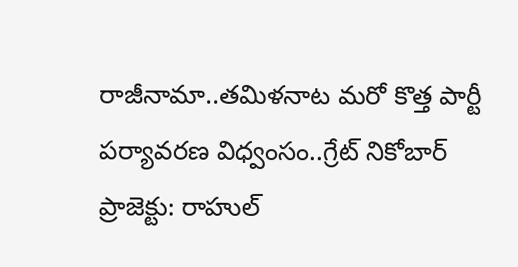రాజీనామా..తమిళనాట మరో కొత్త పార్టీ
పర్యావరణ విధ్వంసం..గ్రేట్ నికోబార్ ప్రాజెక్టు: రాహుల్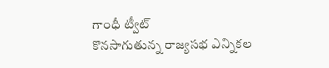గాంధీ ట్వీట్
కొనసాగుతున్న రాజ్యసభ ఎన్నికల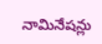నామినేషన్లు